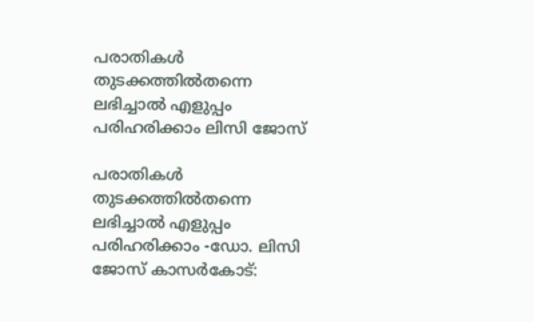പരാതികൾ തുടക്കത്തിൽതന്നെ ലഭിച്ചാൽ എളുപ്പം പരിഹരിക്കാം ലിസി ജോസ്

പരാതികൾ തുടക്കത്തിൽതന്നെ ലഭിച്ചാൽ എളുപ്പം പരിഹരിക്കാം -ഡോ. ലിസി ജോസ് കാസർകോട്: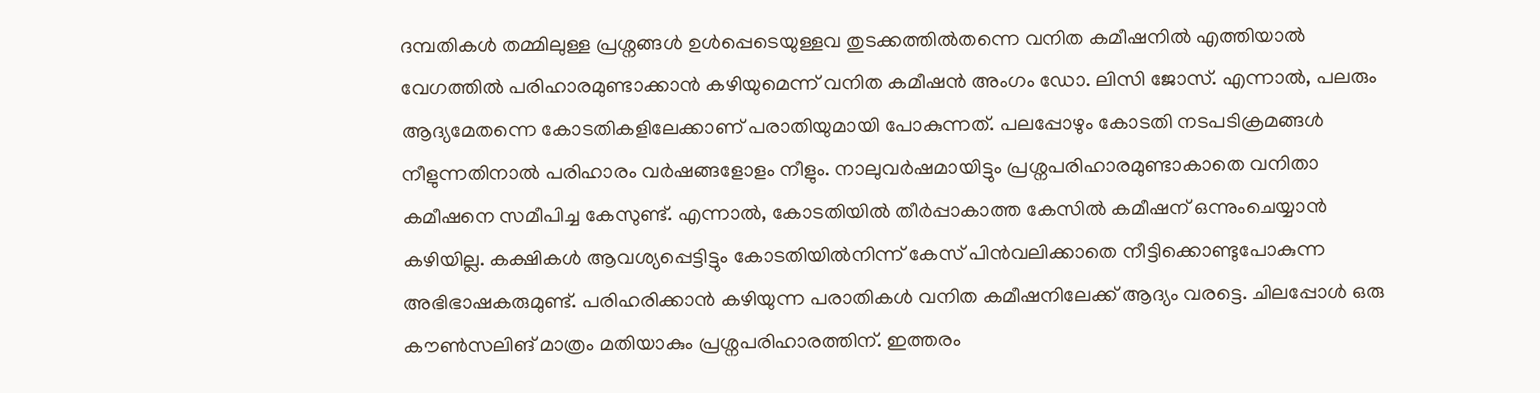ദമ്പതികൾ തമ്മിലുള്ള പ്രശ്നങ്ങൾ ഉൾപ്പെടെയുള്ളവ തുടക്കത്തിൽതന്നെ വനിത കമീഷനിൽ എത്തിയാൽ വേഗത്തിൽ പരിഹാരമുണ്ടാക്കാൻ കഴിയുമെന്ന് വനിത കമീഷൻ അംഗം ഡോ. ലിസി ജോസ്. എന്നാൽ, പലരും ആദ്യമേതന്നെ കോടതികളിലേക്കാണ് പരാതിയുമായി പോകുന്നത്. പലപ്പോഴും കോടതി നടപടിക്രമങ്ങൾ നീളുന്നതിനാൽ പരിഹാരം വർഷങ്ങളോളം നീളും. നാലുവർഷമായിട്ടും പ്രശ്നപരിഹാരമുണ്ടാകാതെ വനിതാ കമീഷനെ സമീപിച്ച കേസുണ്ട്. എന്നാൽ, കോടതിയിൽ തീർപ്പാകാത്ത കേസിൽ കമീഷന് ഒന്നുംചെയ്യാൻ കഴിയില്ല. കക്ഷികൾ ആവശ്യപ്പെട്ടിട്ടും കോടതിയിൽനിന്ന് കേസ് പിൻവലിക്കാതെ നീട്ടിക്കൊണ്ടുപോകുന്ന അഭിഭാഷകരുമുണ്ട്. പരിഹരിക്കാൻ കഴിയുന്ന പരാതികൾ വനിത കമീഷനിലേക്ക് ആദ്യം വരട്ടെ. ചിലപ്പോൾ ഒരു കൗൺസലിങ് മാത്രം മതിയാകും പ്രശ്നപരിഹാരത്തിന്. ഇത്തരം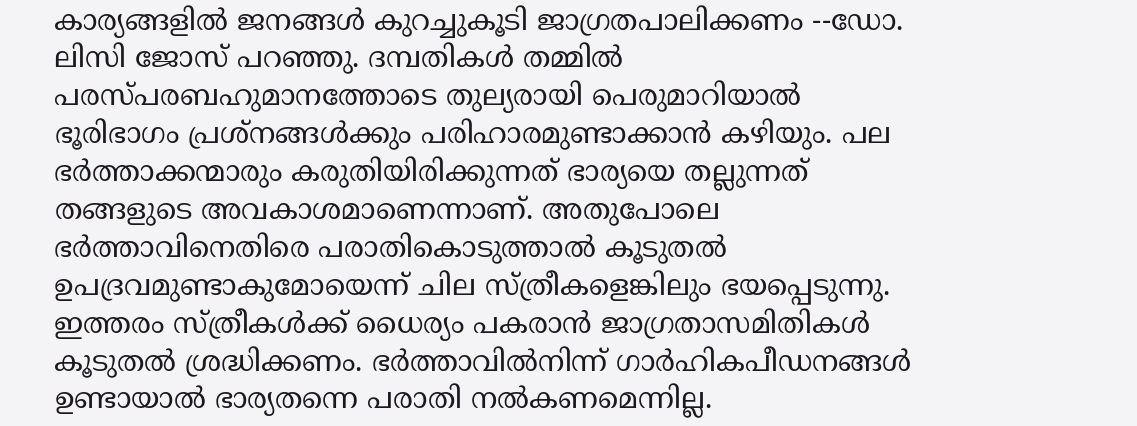കാര്യങ്ങളിൽ ജനങ്ങൾ കുറച്ചുകൂടി ജാഗ്രതപാലിക്കണം --ഡോ. ലിസി ജോസ് പറഞ്ഞു. ദമ്പതികൾ തമ്മിൽ പരസ്പരബഹുമാനത്തോടെ തുല്യരായി പെരുമാറിയാൽ ഭൂരിഭാഗം പ്രശ്നങ്ങൾക്കും പരിഹാരമുണ്ടാക്കാൻ കഴിയും. പല ഭർത്താക്കന്മാരും കരുതിയിരിക്കുന്നത് ഭാര്യയെ തല്ലുന്നത് തങ്ങളുടെ അവകാശമാണെന്നാണ്. അതുപോലെ ഭർത്താവിനെതിരെ പരാതികൊടുത്താൽ കൂടുതൽ ഉപദ്രവമുണ്ടാകുമോയെന്ന് ചില സ്ത്രീകളെങ്കിലും ഭയപ്പെടുന്നു. ഇത്തരം സ്ത്രീകൾക്ക് ധൈര്യം പകരാൻ ജാഗ്രതാസമിതികൾ കൂടുതൽ ശ്രദ്ധിക്കണം. ഭർത്താവിൽനിന്ന് ഗാർഹികപീഡനങ്ങൾ ഉണ്ടായാൽ ഭാര്യതന്നെ പരാതി നൽകണമെന്നില്ല.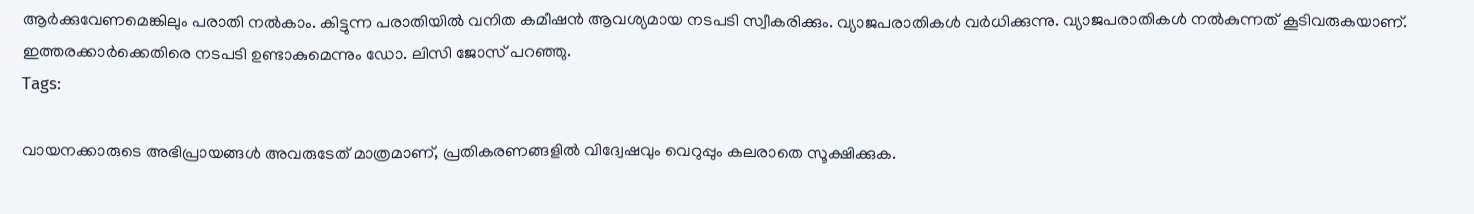ആർക്കുവേണമെങ്കിലും പരാതി നൽകാം. കിട്ടുന്ന പരാതിയിൽ വനിത കമീഷൻ ആവശ്യമായ നടപടി സ്വീകരിക്കും. വ്യാജപരാതികൾ വർധിക്കുന്നു. വ്യാജപരാതികൾ നൽകുന്നത് കൂടിവരുകയാണ്. ഇത്തരക്കാർക്കെതിരെ നടപടി ഉണ്ടാകുമെന്നും ഡോ. ലിസി ജോസ് പറഞ്ഞു.
Tags:

വായനക്കാരുടെ അഭിപ്രായങ്ങള്‍ അവരുടേത് മാത്രമാണ്, പ്രതികരണങ്ങളിൽ വിദ്വേഷവും വെറുപ്പും കലരാതെ സൂക്ഷിക്കുക.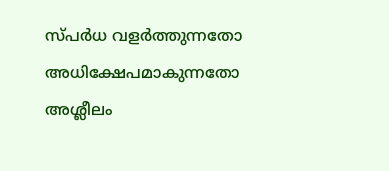സ്പർധ വളർത്തുന്നതോ അധിക്ഷേപമാകുന്നതോ അശ്ലീലം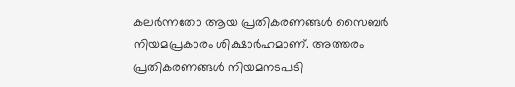കലർന്നതോ ആയ പ്രതികരണങ്ങൾ സൈബർ നിയമപ്രകാരം ശിക്ഷാർഹമാണ്. അത്തരം പ്രതികരണങ്ങൾ നിയമനടപടി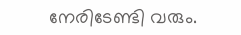നേരിടേണ്ടി വരും.